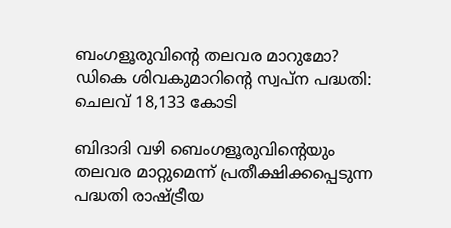ബംഗളൂരുവിന്റെ തലവര മാറുമോ? ഡികെ ശിവകുമാറിന്റെ സ്വപ്ന പദ്ധതി: ചെലവ് 18,133 കോടി

ബിദാദി വഴി ബെംഗളൂരുവിന്റെയും തലവര മാറ്റുമെന്ന് പ്രതീക്ഷിക്കപ്പെടുന്ന പദ്ധതി രാഷ്ട്രീയ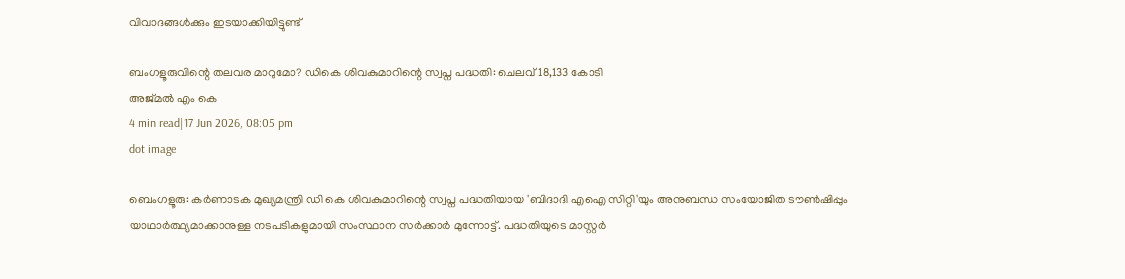വിവാദങ്ങള്‍ക്കും ഇടയാക്കിയിട്ടുണ്ട്

ബംഗളൂരുവിന്റെ തലവര മാറുമോ? ഡികെ ശിവകുമാറിന്റെ സ്വപ്ന പദ്ധതി: ചെലവ് 18,133 കോടി
അജ്മല്‍ എം കെ
4 min read|17 Jun 2026, 08:05 pm
dot image

ബെംഗളൂരു: കർണാടക മുഖ്യമന്ത്രി ഡി കെ ശിവകുമാറിന്റെ സ്വപ്ന പദ്ധതിയായ 'ബിദാദി എഐ സിറ്റി'യും അനുബന്ധ സംയോജിത ടൗൺഷിപ്പും യാഥാർത്ഥ്യമാക്കാനുള്ള നടപടികളുമായി സംസ്ഥാന സർക്കാർ മുന്നോട്ട്. പദ്ധതിയുടെ മാസ്റ്റർ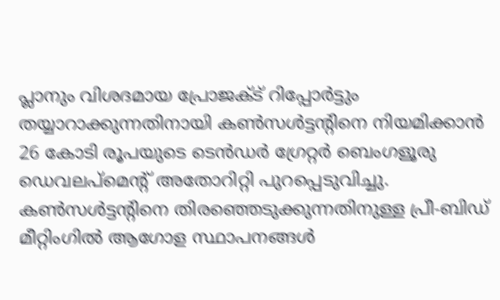പ്ലാനും വിശദമായ പ്രോജക്ട് റിപ്പോർട്ടും തയ്യാറാക്കുന്നതിനായി കൺസൾട്ടന്റിനെ നിയമിക്കാൻ 26 കോടി രൂപയുടെ ടെൻഡർ ഗ്രേറ്റർ ബെംഗളൂരു ഡെവലപ്‌മെന്റ് അതോറിറ്റി പുറപ്പെടുവിച്ചു. കൺസൾട്ടന്റിനെ തിരഞ്ഞെടുക്കുന്നതിനുള്ള പ്രീ-ബിഡ് മീറ്റിംഗിൽ ആഗോള സ്ഥാപനങ്ങൾ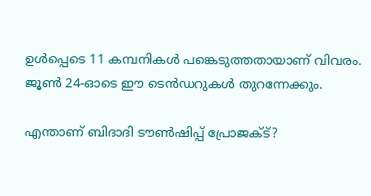ഉൾപ്പെടെ 11 കമ്പനികൾ പങ്കെടുത്തതായാണ് വിവരം. ജൂൺ 24-ഓടെ ഈ ടെൻഡറുകൾ തുറന്നേക്കും.

എന്താണ് ബിദാദി ടൗൺഷിപ്പ് പ്രോജക്ട്?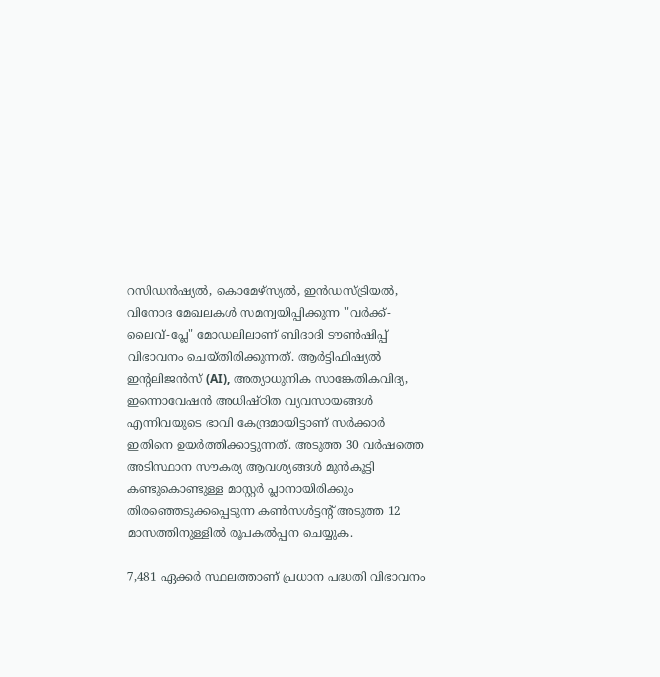റസിഡൻഷ്യൽ, കൊമേഴ്‌സ്യൽ, ഇൻഡസ്ട്രിയൽ, വിനോദ മേഖലകൾ സമന്വയിപ്പിക്കുന്ന "വർക്ക്-ലൈവ്-പ്ലേ" മോഡലിലാണ് ബിദാദി ടൗൺഷിപ്പ് വിഭാവനം ചെയ്തിരിക്കുന്നത്. ആർട്ടിഫിഷ്യൽ ഇന്റലിജൻസ് (AI), അത്യാധുനിക സാങ്കേതികവിദ്യ, ഇന്നൊവേഷൻ അധിഷ്ഠിത വ്യവസായങ്ങൾ എന്നിവയുടെ ഭാവി കേന്ദ്രമായിട്ടാണ് സർക്കാർ ഇതിനെ ഉയർത്തിക്കാട്ടുന്നത്. അടുത്ത 30 വർഷത്തെ അടിസ്ഥാന സൗകര്യ ആവശ്യങ്ങൾ മുൻകൂട്ടി കണ്ടുകൊണ്ടുള്ള മാസ്റ്റർ പ്ലാനായിരിക്കും തിരഞ്ഞെടുക്കപ്പെടുന്ന കൺസൾട്ടന്റ് അടുത്ത 12 മാസത്തിനുള്ളിൽ രൂപകൽപ്പന ചെയ്യുക.

7,481 ഏക്കർ സ്ഥലത്താണ് പ്രധാന പദ്ധതി വിഭാവനം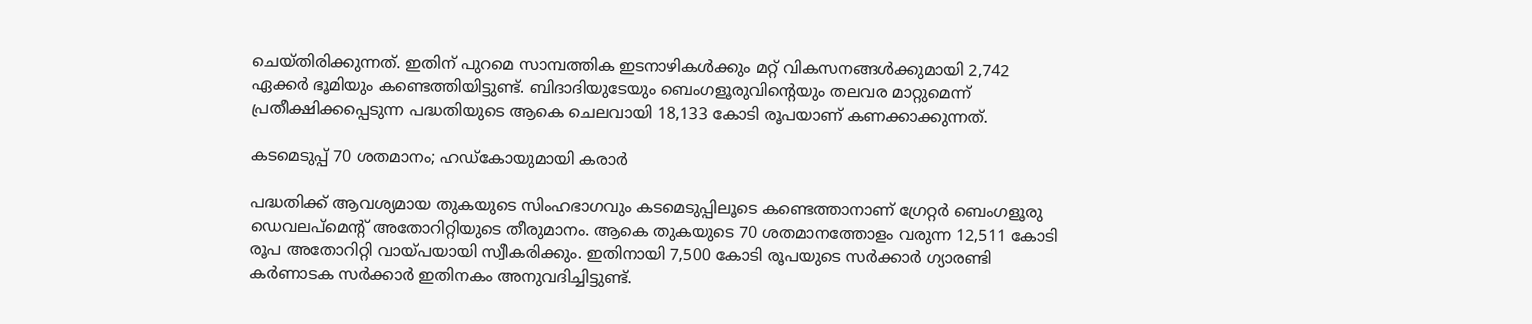ചെയ്തിരിക്കുന്നത്. ഇതിന് പുറമെ സാമ്പത്തിക ഇടനാഴികൾക്കും മറ്റ് വികസനങ്ങൾക്കുമായി 2,742 ഏക്കർ ഭൂമിയും കണ്ടെത്തിയിട്ടുണ്ട്. ബിദാദിയുടേയും ബെംഗളൂരുവിന്റെയും തലവര മാറ്റുമെന്ന് പ്രതീക്ഷിക്കപ്പെടുന്ന പദ്ധതിയുടെ ആകെ ചെലവായി 18,133 കോടി രൂപയാണ് കണക്കാക്കുന്നത്.

കടമെടുപ്പ് 70 ശതമാനം; ഹഡ്കോയുമായി കരാർ

പദ്ധതിക്ക് ആവശ്യമായ തുകയുടെ സിംഹഭാഗവും കടമെടുപ്പിലൂടെ കണ്ടെത്താനാണ് ഗ്രേറ്റർ ബെംഗളൂരു ഡെവലപ്‌മെന്റ് അതോറിറ്റിയുടെ തീരുമാനം. ആകെ തുകയുടെ 70 ശതമാനത്തോളം വരുന്ന 12,511 കോടി രൂപ അതോറിറ്റി വായ്പയായി സ്വീകരിക്കും. ഇതിനായി 7,500 കോടി രൂപയുടെ സർക്കാർ ഗ്യാരണ്ടി കർണാടക സർക്കാർ ഇതിനകം അനുവദിച്ചിട്ടുണ്ട്.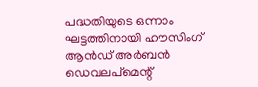പദ്ധതിയുടെ ഒന്നാം ഘട്ടത്തിനായി ഹൗസിംഗ് ആൻഡ് അർബൻ ഡെവലപ്‌മെന്റ്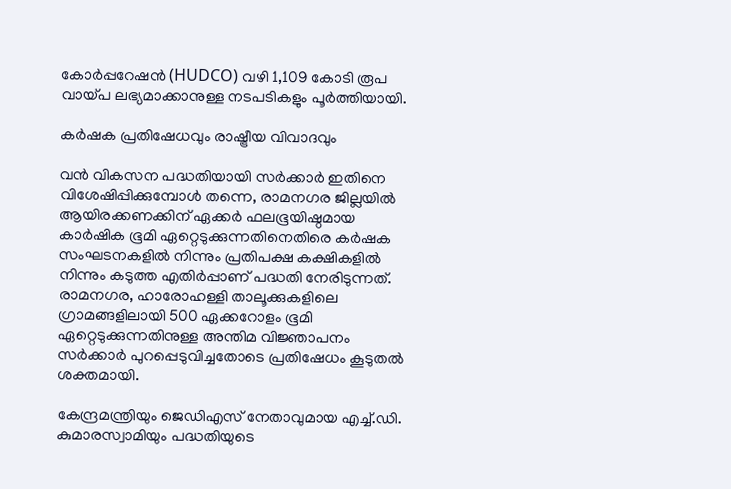കോർപ്പറേഷൻ (HUDCO) വഴി 1,109 കോടി രൂപ വായ്പ ലഭ്യമാക്കാനുള്ള നടപടികളും പൂർത്തിയായി.

കർഷക പ്രതിഷേധവും രാഷ്ട്രീയ വിവാദവും

വൻ വികസന പദ്ധതിയായി സർക്കാർ ഇതിനെ വിശേഷിപ്പിക്കുമ്പോൾ തന്നെ, രാമനഗര ജില്ലയിൽ ആയിരക്കണക്കിന് ഏക്കർ ഫലഭൂയിഷ്ഠമായ കാർഷിക ഭൂമി ഏറ്റെടുക്കുന്നതിനെതിരെ കർഷക സംഘടനകളിൽ നിന്നും പ്രതിപക്ഷ കക്ഷികളിൽ നിന്നും കടുത്ത എതിർപ്പാണ് പദ്ധതി നേരിടുന്നത്. രാമനഗര, ഹാരോഹള്ളി താലൂക്കുകളിലെ ഗ്രാമങ്ങളിലായി 500 ഏക്കറോളം ഭൂമി ഏറ്റെടുക്കുന്നതിനുള്ള അന്തിമ വിജ്ഞാപനം സർക്കാർ പുറപ്പെടുവിച്ചതോടെ പ്രതിഷേധം കൂടുതൽ ശക്തമായി.

കേന്ദ്രമന്ത്രിയും ജെഡിഎസ് നേതാവുമായ എച്ച്.ഡി. കുമാരസ്വാമിയും പദ്ധതിയുടെ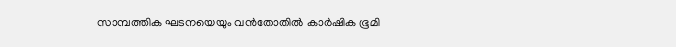സാമ്പത്തിക ഘടനയെയും വൻതോതിൽ കാർഷിക ഭൂമി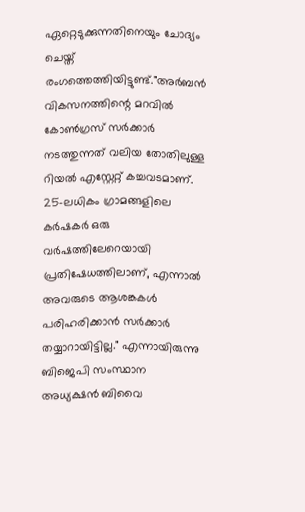ഏറ്റെടുക്കുന്നതിനെയും ചോദ്യം ചെയ്ത് രംഗത്തെത്തിയിട്ടുണ്ട്."അർബൻ വികസനത്തിന്റെ മറവിൽ കോൺഗ്രസ് സർക്കാർ നടത്തുന്നത് വലിയ തോതിലുള്ള റിയൽ എസ്റ്റേറ്റ് കച്ചവടമാണ്. 25-ലധികം ഗ്രാമങ്ങളിലെ കർഷകർ ഒരു വർഷത്തിലേറെയായി പ്രതിഷേധത്തിലാണ്, എന്നാൽ അവരുടെ ആശങ്കകൾ പരിഹരിക്കാൻ സർക്കാർ തയ്യാറായിട്ടില്ല." എന്നായിരുന്നു ബിജെപി സംസ്ഥാന അധ്യക്ഷന്‍ ബിവൈ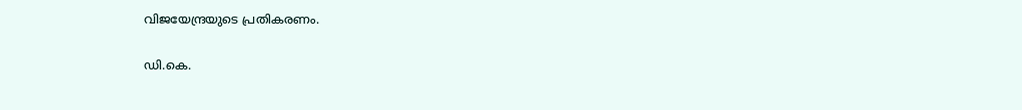വിജയേന്ദ്രയുടെ പ്രതികരണം.

ഡി.കെ.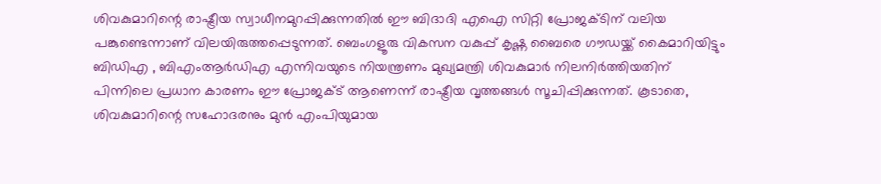ശിവകുമാറിന്റെ രാഷ്ട്രീയ സ്വാധീനമുറപ്പിക്കുന്നതിൽ ഈ ബിദാദി എഐ സിറ്റി പ്രോജക്ടിന് വലിയ പങ്കുണ്ടെന്നാണ് വിലയിരുത്തപ്പെടുന്നത്. ബെംഗളൂരു വികസന വകുപ്പ് കൃഷ്ണ ബൈരെ ഗൗഡയ്ക്ക് കൈമാറിയിട്ടും ബിഡിഎ , ബിഎംആർഡിഎ എന്നിവയുടെ നിയന്ത്രണം മുഖ്യമന്ത്രി ശിവകുമാർ നിലനിർത്തിയതിന് പിന്നിലെ പ്രധാന കാരണം ഈ പ്രോജക്ട് ആണെന്ന് രാഷ്ട്രീയ വൃത്തങ്ങൾ സൂചിപ്പിക്കുന്നത്. കൂടാതെ, ശിവകുമാറിന്റെ സഹോദരനും മുൻ എംപിയുമായ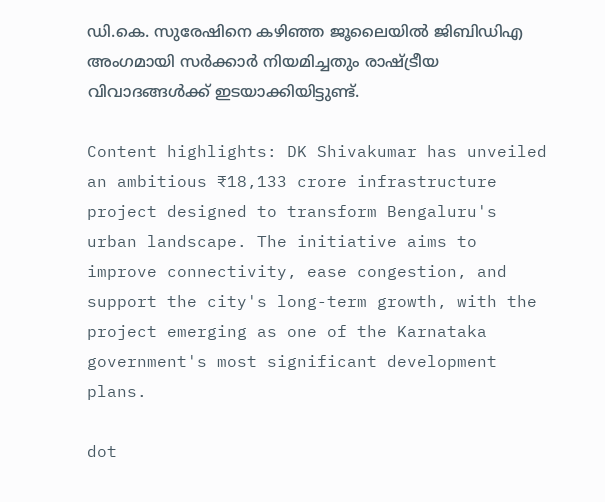ഡി.കെ. സുരേഷിനെ കഴിഞ്ഞ ജൂലൈയിൽ ജിബിഡിഎ അംഗമായി സർക്കാർ നിയമിച്ചതും രാഷ്ട്രീയ വിവാദങ്ങള്‍ക്ക് ഇടയാക്കിയിട്ടുണ്ട്.

Content highlights: DK Shivakumar has unveiled an ambitious ₹18,133 crore infrastructure project designed to transform Bengaluru's urban landscape. The initiative aims to improve connectivity, ease congestion, and support the city's long-term growth, with the project emerging as one of the Karnataka government's most significant development plans.

dot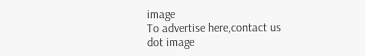image
To advertise here,contact us
dot image